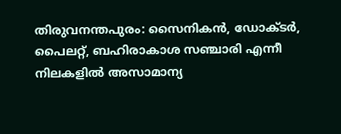തിരുവനന്തപുരം: സൈനികൻ, ഡോക്ടർ, പൈലറ്റ്, ബഹിരാകാശ സഞ്ചാരി എന്നീ നിലകളിൽ അസാമാന്യ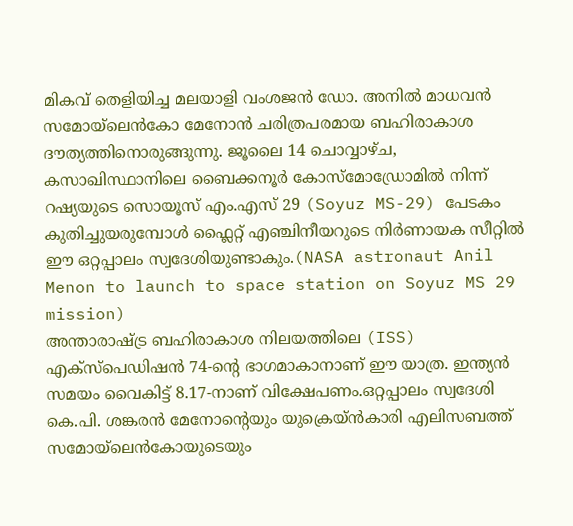മികവ് തെളിയിച്ച മലയാളി വംശജൻ ഡോ. അനിൽ മാധവൻ സമോയ്ലെൻകോ മേനോൻ ചരിത്രപരമായ ബഹിരാകാശ ദൗത്യത്തിനൊരുങ്ങുന്നു. ജൂലൈ 14 ചൊവ്വാഴ്ച, കസാഖിസ്ഥാനിലെ ബൈക്കനൂർ കോസ്മോഡ്രോമിൽ നിന്ന് റഷ്യയുടെ സൊയൂസ് എം.എസ് 29 (Soyuz MS-29) പേടകം കുതിച്ചുയരുമ്പോൾ ഫ്ലൈറ്റ് എഞ്ചിനീയറുടെ നിർണായക സീറ്റിൽ ഈ ഒറ്റപ്പാലം സ്വദേശിയുണ്ടാകും.(NASA astronaut Anil Menon to launch to space station on Soyuz MS 29 mission)
അന്താരാഷ്ട്ര ബഹിരാകാശ നിലയത്തിലെ (ISS) എക്സ്പെഡിഷൻ 74-ന്റെ ഭാഗമാകാനാണ് ഈ യാത്ര. ഇന്ത്യൻ സമയം വൈകിട്ട് 8.17-നാണ് വിക്ഷേപണം.ഒറ്റപ്പാലം സ്വദേശി കെ.പി. ശങ്കരൻ മേനോന്റെയും യുക്രെയ്ൻകാരി എലിസബത്ത് സമോയ്ലെൻകോയുടെയും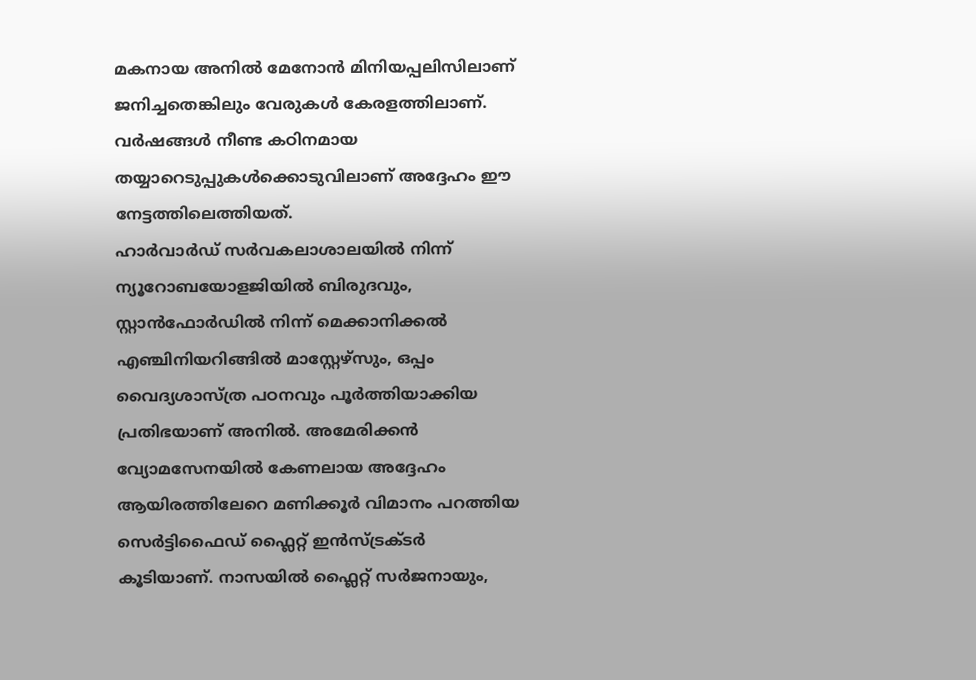മകനായ അനിൽ മേനോൻ മിനിയപ്പലിസിലാണ് ജനിച്ചതെങ്കിലും വേരുകൾ കേരളത്തിലാണ്. വർഷങ്ങൾ നീണ്ട കഠിനമായ തയ്യാറെടുപ്പുകൾക്കൊടുവിലാണ് അദ്ദേഹം ഈ നേട്ടത്തിലെത്തിയത്.
ഹാർവാർഡ് സർവകലാശാലയിൽ നിന്ന് ന്യൂറോബയോളജിയിൽ ബിരുദവും, സ്റ്റാൻഫോർഡിൽ നിന്ന് മെക്കാനിക്കൽ എഞ്ചിനിയറിങ്ങിൽ മാസ്റ്റേഴ്സും, ഒപ്പം വൈദ്യശാസ്ത്ര പഠനവും പൂർത്തിയാക്കിയ പ്രതിഭയാണ് അനിൽ. അമേരിക്കൻ വ്യോമസേനയിൽ കേണലായ അദ്ദേഹം ആയിരത്തിലേറെ മണിക്കൂർ വിമാനം പറത്തിയ സെർട്ടിഫൈഡ് ഫ്ലൈറ്റ് ഇൻസ്ട്രക്ടർ കൂടിയാണ്. നാസയിൽ ഫ്ലൈറ്റ് സർജനായും,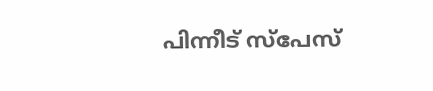പിന്നീട് സ്പേസ്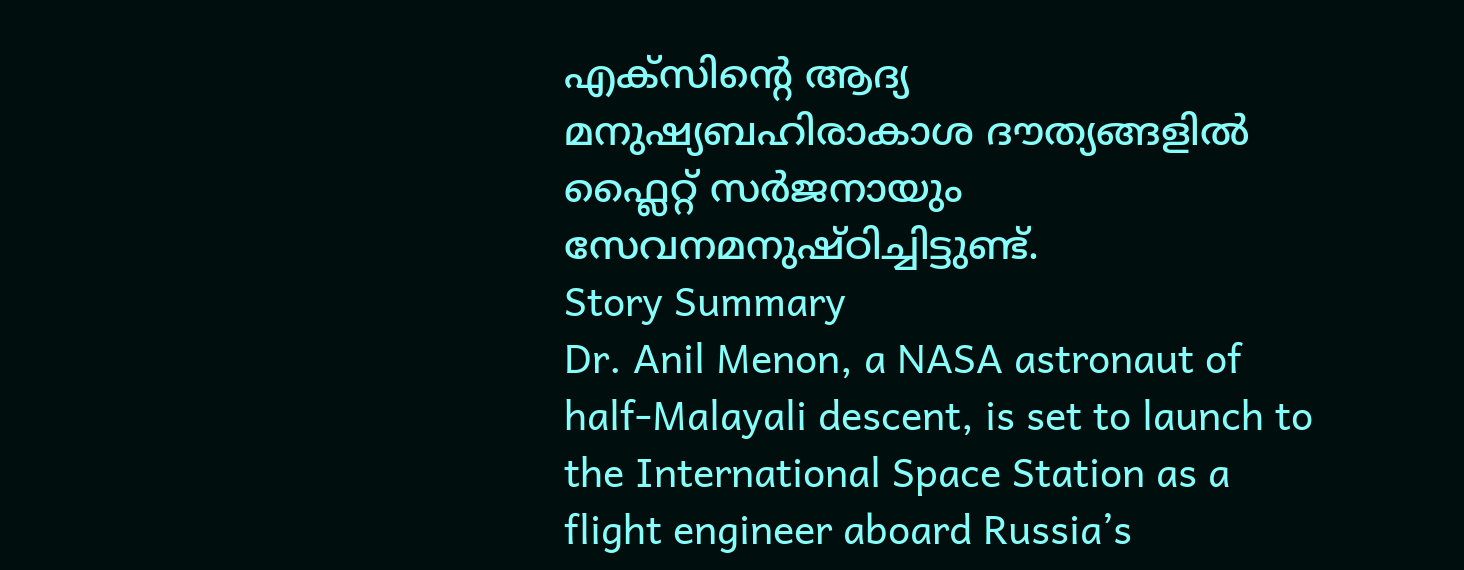എക്സിന്റെ ആദ്യ മനുഷ്യബഹിരാകാശ ദൗത്യങ്ങളിൽ ഫ്ലൈറ്റ് സർജനായും സേവനമനുഷ്ഠിച്ചിട്ടുണ്ട്.
Story Summary
Dr. Anil Menon, a NASA astronaut of half-Malayali descent, is set to launch to the International Space Station as a flight engineer aboard Russia’s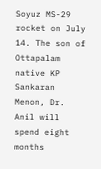Soyuz MS-29 rocket on July 14. The son of Ottapalam native KP Sankaran Menon, Dr. Anil will spend eight months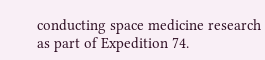conducting space medicine research as part of Expedition 74.